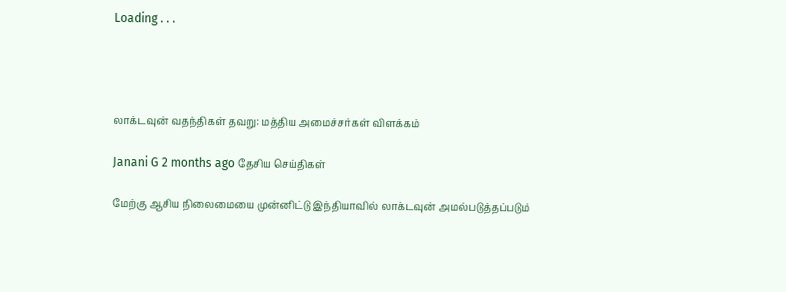Loading . . .




லாக்டவுன் வதந்திகள் தவறு: மத்திய அமைச்சர்கள் விளக்கம்

Janani G 2 months ago தேசிய செய்திகள்

மேற்கு ஆசிய நிலைமையை முன்னிட்டு இந்தியாவில் லாக்டவுன் அமல்படுத்தப்படும்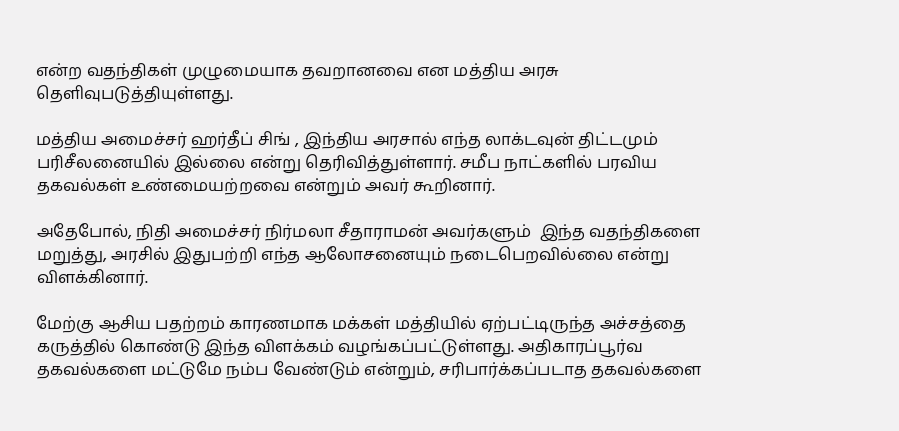என்ற வதந்திகள் முழுமையாக தவறானவை என மத்திய அரசு தெளிவுபடுத்தியுள்ளது.

மத்திய அமைச்சர் ஹர்தீப் சிங் , இந்திய அரசால் எந்த லாக்டவுன் திட்டமும் பரிசீலனையில் இல்லை என்று தெரிவித்துள்ளார். சமீப நாட்களில் பரவிய தகவல்கள் உண்மையற்றவை என்றும் அவர் கூறினார்.

அதேபோல், நிதி அமைச்சர் நிர்மலா சீதாராமன் அவர்களும்  இந்த வதந்திகளை மறுத்து, அரசில் இதுபற்றி எந்த ஆலோசனையும் நடைபெறவில்லை என்று விளக்கினார்.

மேற்கு ஆசிய பதற்றம் காரணமாக மக்கள் மத்தியில் ஏற்பட்டிருந்த அச்சத்தை கருத்தில் கொண்டு இந்த விளக்கம் வழங்கப்பட்டுள்ளது. அதிகாரப்பூர்வ தகவல்களை மட்டுமே நம்ப வேண்டும் என்றும், சரிபார்க்கப்படாத தகவல்களை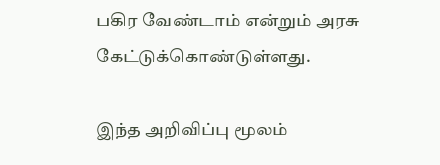பகிர வேண்டாம் என்றும் அரசு கேட்டுக்கொண்டுள்ளது.

இந்த அறிவிப்பு மூலம்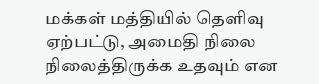மக்கள் மத்தியில் தெளிவு ஏற்பட்டு, அமைதி நிலை நிலைத்திருக்க உதவும் என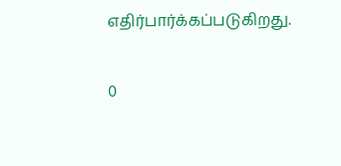எதிர்பார்க்கப்படுகிறது.

0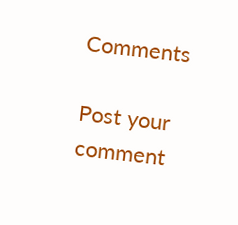Comments

Post your comment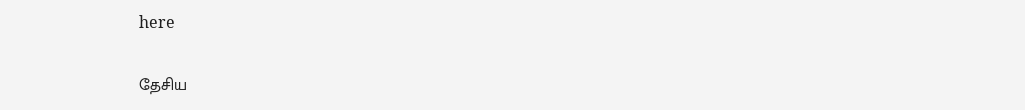here

தேசிய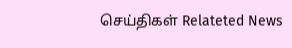செய்திகள் Relateted News